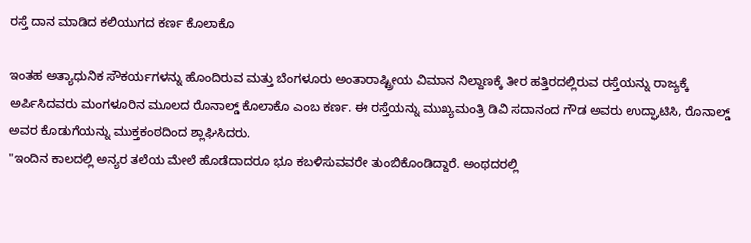ರಸ್ತೆ ದಾನ ಮಾಡಿದ ಕಲಿಯುಗದ ಕರ್ಣ ಕೊಲಾಕೊ

ಇಂತಹ ಅತ್ಯಾಧುನಿಕ ಸೌಕರ್ಯಗಳನ್ನು ಹೊಂದಿರುವ ಮತ್ತು ಬೆಂಗಳೂರು ಅಂತಾರಾಷ್ಟ್ರೀಯ ವಿಮಾನ ನಿಲ್ದಾಣಕ್ಕೆ ತೀರ ಹತ್ತಿರದಲ್ಲಿರುವ ರಸ್ತೆಯನ್ನು ರಾಜ್ಯಕ್ಕೆ ಅರ್ಪಿಸಿದವರು ಮಂಗಳೂರಿನ ಮೂಲದ ರೊನಾಲ್ಡ್ ಕೊಲಾಕೊ ಎಂಬ ಕರ್ಣ. ಈ ರಸ್ತೆಯನ್ನು ಮುಖ್ಯಮಂತ್ರಿ ಡಿವಿ ಸದಾನಂದ ಗೌಡ ಅವರು ಉದ್ಘಾಟಿಸಿ, ರೊನಾಲ್ಡ್ ಅವರ ಕೊಡುಗೆಯನ್ನು ಮುಕ್ತಕಂಠದಿಂದ ಶ್ಲಾಘಿಸಿದರು.
"ಇಂದಿನ ಕಾಲದಲ್ಲಿ ಅನ್ಯರ ತಲೆಯ ಮೇಲೆ ಹೊಡೆದಾದರೂ ಭೂ ಕಬಳಿಸುವವರೇ ತುಂಬಿಕೊಂಡಿದ್ದಾರೆ. ಅಂಥದರಲ್ಲಿ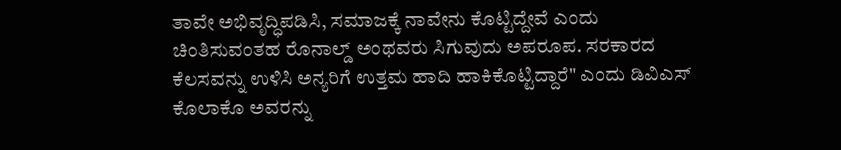ತಾವೇ ಅಭಿವೃದ್ಧಿಪಡಿಸಿ, ಸಮಾಜಕ್ಕೆ ನಾವೇನು ಕೊಟ್ಟಿದ್ದೇವೆ ಎಂದು ಚಿಂತಿಸುವಂತಹ ರೊನಾಲ್ಡ್ ಅಂಥವರು ಸಿಗುವುದು ಅಪರೂಪ. ಸರಕಾರದ ಕೆಲಸವನ್ನು ಉಳಿಸಿ ಅನ್ಯರಿಗೆ ಉತ್ತಮ ಹಾದಿ ಹಾಕಿಕೊಟ್ಟಿದ್ದಾರೆ" ಎಂದು ಡಿವಿಎಸ್ ಕೊಲಾಕೊ ಅವರನ್ನು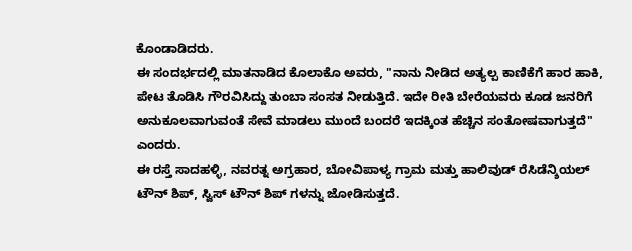ಕೊಂಡಾಡಿದರು.
ಈ ಸಂದರ್ಭದಲ್ಲಿ ಮಾತನಾಡಿದ ಕೊಲಾಕೊ ಅವರು, "ನಾನು ನೀಡಿದ ಅತ್ಯಲ್ಪ ಕಾಣಿಕೆಗೆ ಹಾರ ಹಾಕಿ, ಪೇಟ ತೊಡಿಸಿ ಗೌರವಿಸಿದ್ದು ತುಂಬಾ ಸಂಸತ ನೀಡುತ್ತಿದೆ. ಇದೇ ರೀತಿ ಬೇರೆಯವರು ಕೂಡ ಜನರಿಗೆ ಅನುಕೂಲವಾಗುವಂತೆ ಸೇವೆ ಮಾಡಲು ಮುಂದೆ ಬಂದರೆ ಇದಕ್ಕಿಂತ ಹೆಚ್ಚಿನ ಸಂತೋಷವಾಗುತ್ತದೆ" ಎಂದರು.
ಈ ರಸ್ತೆ ಸಾದಹಳ್ಳಿ, ನವರತ್ನ ಅಗ್ರಹಾರ, ಬೋವಿಪಾಳ್ಯ ಗ್ರಾಮ ಮತ್ತು ಹಾಲಿವುಡ್ ರೆಸಿಡೆನ್ಶಿಯಲ್ ಟೌನ್ ಶಿಪ್, ಸ್ವಿಸ್ ಟೌನ್ ಶಿಪ್ ಗಳನ್ನು ಜೋಡಿಸುತ್ತದೆ.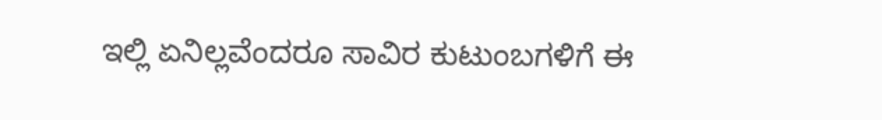ಇಲ್ಲಿ ಏನಿಲ್ಲವೆಂದರೂ ಸಾವಿರ ಕುಟುಂಬಗಳಿಗೆ ಈ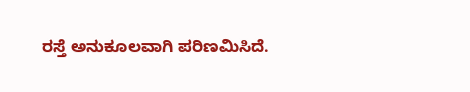ರಸ್ತೆ ಅನುಕೂಲವಾಗಿ ಪರಿಣಮಿಸಿದೆ.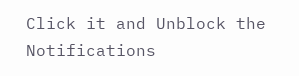Click it and Unblock the Notifications